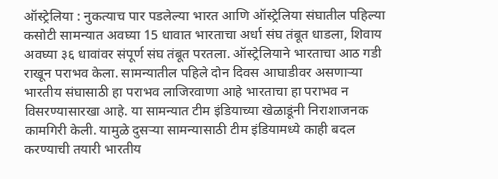ऑस्ट्रेलिया : नुकत्याच पार पडलेल्या भारत आणि ऑस्ट्रेलिया संघातील पहिल्या कसोटी सामन्यात अवघ्या 15 धावात भारताचा अर्धा संघ तंबूत धाडला, शिवाय अवघ्या ३६ धावांवर संपूर्ण संघ तंबूत परतला. ऑस्ट्रेलियाने भारताचा आठ गडी राखून पराभव केला. सामन्यातील पहिले दोन दिवस आघाडीवर असणाऱ्या भारतीय संघासाठी हा पराभव लाजिरवाणा आहे भारताचा हा पराभव न विसरण्यासारखा आहे. या सामन्यात टीम इंडियाच्या खेळाडूंनी निराशाजनक कामगिरी केली. यामुळे दुसऱ्या सामन्यासाठी टीम इंडियामध्ये काही बदल करण्याची तयारी भारतीय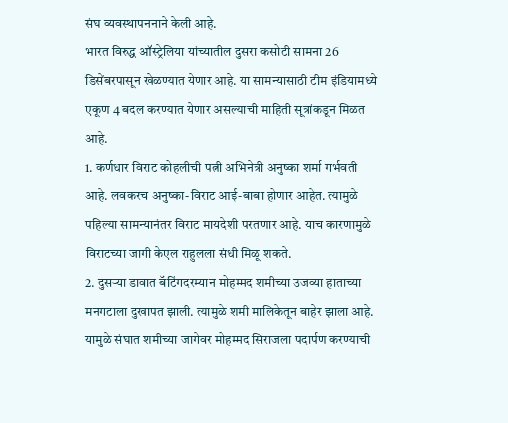संघ व्यवस्थापननाने केली आहे.
भारत विरुद्ध ऑस्ट्रेलिया यांच्यातील दुसरा कसोटी सामना 26 डिसेंबरपासून खेळण्यात येणार आहे. या सामन्यासाठी टीम इंडियामध्ये एकूण 4 बदल करण्यात येणार असल्याची माहिती सूत्रांकडून मिळत आहे.
1. कर्णधार विराट कोहलीची पत्नी अभिनेत्री अनुष्का शर्मा गर्भवती आहे. लवकरच अनुष्का-विराट आई-बाबा होणार आहेत. त्यामुळे पहिल्या सामन्यानंतर विराट मायदेशी परतणार आहे. याच कारणामुळे विराटच्या जागी केएल राहुलला संधी मिळू शकते.
2. दुसऱ्या डावात बॅटिंगदरम्यान मोहम्मद शमीच्या उजव्या हाताच्या मनगटाला दुखापत झाली. त्यामुळे शमी मालिकेतून बाहेर झाला आहे. यामुळे संघात शमीच्या जागेवर मोहम्मद सिराजला पदार्पण करण्याची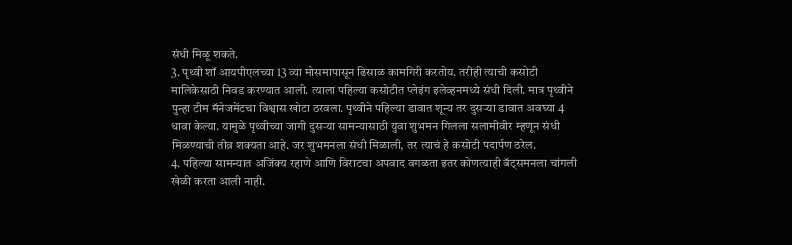संधी मिळू शकते.
3. पृथ्वी शॉ आयपीएलच्या 13 व्या मोसमापासून ढिसाळ कामगिरी करतोय. तरीही त्याची कसोटी मालिकेसाठी निवड करण्यात आली. त्याला पहिल्या कसोटीत प्लेइंग इलेव्हनमध्ये संधी दिली. मात्र पृथ्वीने पुन्हा टीम मॅनेजमेंटचा विश्वास खोटा ठरवला. पृथ्वीने पहिल्या डावात शून्य तर दुसऱ्या डावात अवघ्या 4 धावा केल्या. यामुळे पृथ्वीच्या जागी दुसऱ्या सामन्यासाठी युवा शुभमन गिलला सलामीवीर म्हणून संधी मिळण्याची तीव्र शक्यता आहे. जर शुभमनला संधी मिळाली, तर त्याचं हे कसोटी पदार्पण ठरेल.
4. पहिल्या सामन्यात अजिंक्य रहाणे आणि विराटचा अपवाद वगळता इतर कोणत्याही बॅट्समनला चांगली खेळी करता आली नाही.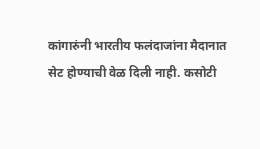कांगारुंनी भारतीय फलंदाजांना मैदानात सेट होण्याची वेळ दिली नाही. कसोटी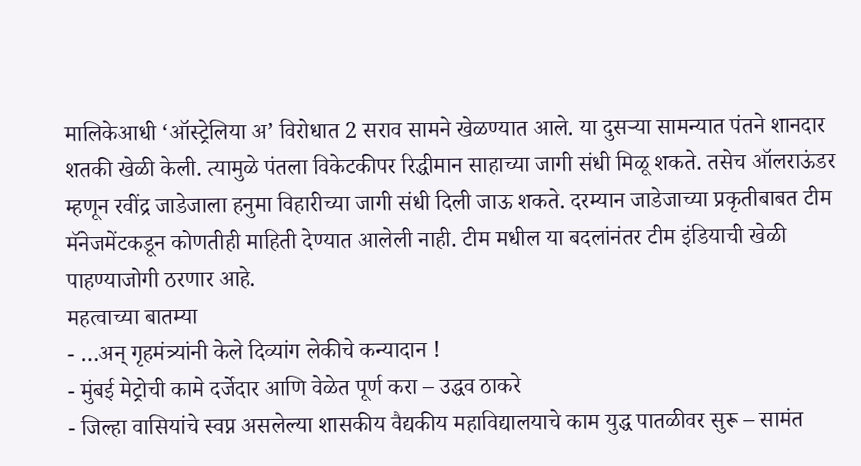मालिकेआधी ‘ऑस्ट्रेलिया अ’ विरोधात 2 सराव सामने खेळण्यात आले. या दुसऱ्या सामन्यात पंतने शानदार शतकी खेळी केली. त्यामुळे पंतला विकेटकीपर रिद्धीमान साहाच्या जागी संधी मिळू शकते. तसेच ऑलराऊंडर म्हणून रवींद्र जाडेजाला हनुमा विहारीच्या जागी संधी दिली जाऊ शकते. दरम्यान जाडेजाच्या प्रकृतीबाबत टीम मॅनेजमेंटकडून कोणतीही माहिती देण्यात आलेली नाही. टीम मधील या बदलांनंतर टीम इंडियाची खेळी पाहण्याजोगी ठरणार आहे.
महत्वाच्या बातम्या
- …अन् गृहमंत्र्यांनी केले दिव्यांग लेकीचे कन्यादान !
- मुंबई मेट्रोची कामे दर्जेदार आणि वेळेत पूर्ण करा – उद्धव ठाकरे
- जिल्हा वासियांचे स्वप्न असलेल्या शासकीय वैद्यकीय महाविद्यालयाचे काम युद्ध पातळीवर सुरू – सामंत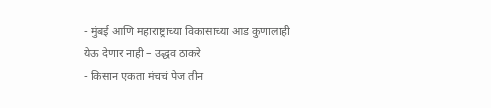- मुंबई आणि महाराष्ट्राच्या विकासाच्या आड कुणालाही येऊ देणार नाही – उद्धव ठाकरे
- किसान एकता मंचचं पेज तीन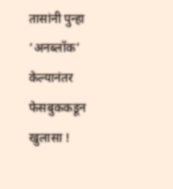तासांनी पुन्हा ‘अनब्लॉक’ केल्यानंतर फेसबुककडून खुलासा !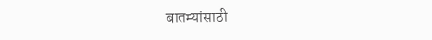बातम्यांसाठी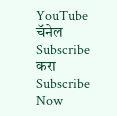YouTube चॅनेल Subscribe करा
Subscribe Now